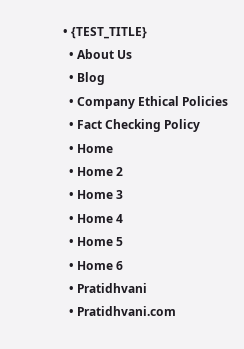• {TEST_TITLE}
  • About Us
  • Blog
  • Company Ethical Policies
  • Fact Checking Policy
  • Home
  • Home 2
  • Home 3
  • Home 4
  • Home 5
  • Home 6
  • Pratidhvani
  • Pratidhvani.com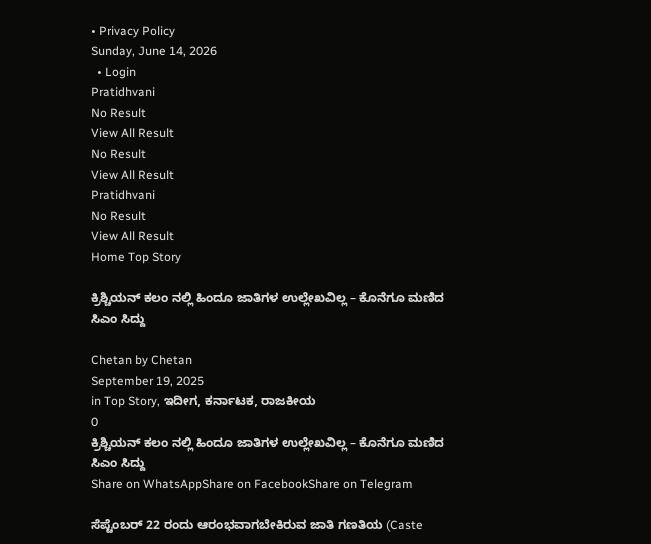• Privacy Policy
Sunday, June 14, 2026
  • Login
Pratidhvani
No Result
View All Result
No Result
View All Result
Pratidhvani
No Result
View All Result
Home Top Story

ಕ್ರಿಶ್ಚಿಯನ್ ಕಲಂ ನಲ್ಲಿ ಹಿಂದೂ ಜಾತಿಗಳ ಉಲ್ಲೇಖವಿಲ್ಲ – ಕೊನೆಗೂ ಮಣಿದ ಸಿಎಂ ಸಿದ್ದು

Chetan by Chetan
September 19, 2025
in Top Story, ಇದೀಗ, ಕರ್ನಾಟಕ, ರಾಜಕೀಯ
0
ಕ್ರಿಶ್ಚಿಯನ್ ಕಲಂ ನಲ್ಲಿ ಹಿಂದೂ ಜಾತಿಗಳ ಉಲ್ಲೇಖವಿಲ್ಲ – ಕೊನೆಗೂ ಮಣಿದ ಸಿಎಂ ಸಿದ್ದು
Share on WhatsAppShare on FacebookShare on Telegram

ಸೆಪ್ಟೆಂಬರ್ 22 ರಂದು ಆರಂಭವಾಗಬೇಕಿರುವ ಜಾತಿ ಗಣತಿಯ (Caste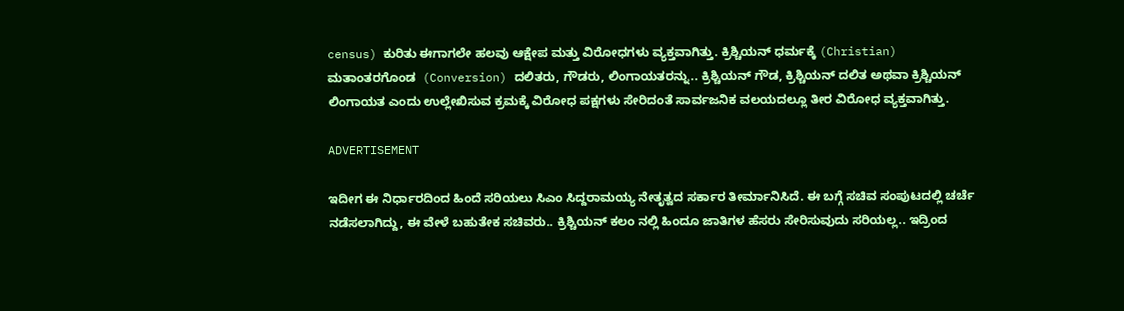census) ಕುರಿತು ಈಗಾಗಲೇ ಹಲವು ಆಕ್ಷೇಪ ಮತ್ತು ವಿರೋಧಗಳು ವ್ಯಕ್ತವಾಗಿತ್ತು. ಕ್ರಿಶ್ಚಿಯನ್ ಧರ್ಮಕ್ಕೆ (Christian) ಮತಾಂತರಗೊಂಡ  (Conversion) ದಲಿತರು, ಗೌಡರು, ಲಿಂಗಾಯತರನ್ನು.. ಕ್ರಿಶ್ಚಿಯನ್ ಗೌಡ, ಕ್ರಿಶ್ಚಿಯನ್ ದಲಿತ ಅಥವಾ ಕ್ರಿಶ್ಚಿಯನ್ ಲಿಂಗಾಯತ ಎಂದು ಉಲ್ಲೇಖಿಸುವ ಕ್ರಮಕ್ಕೆ ವಿರೋಧ ಪಕ್ಷಗಳು ಸೇರಿದಂತೆ ಸಾರ್ವಜನಿಕ ವಲಯದಲ್ಲೂ ತೀರ ವಿರೋಧ ವ್ಯಕ್ತವಾಗಿತ್ತು.

ADVERTISEMENT

ಇದೀಗ ಈ ನಿರ್ಧಾರದಿಂದ ಹಿಂದೆ ಸರಿಯಲು ಸಿಎಂ ಸಿದ್ದರಾಮಯ್ಯ ನೇತೃತ್ವದ ಸರ್ಕಾರ ತೀರ್ಮಾನಿಸಿದೆ. ಈ ಬಗ್ಗೆ ಸಚಿವ ಸಂಪುಟದಲ್ಲಿ ಚರ್ಚೆ ನಡೆಸಲಾಗಿದ್ದು, ಈ ವೇಳೆ ಬಹುತೇಕ ಸಚಿವರು.. ಕ್ರಿಶ್ಚಿಯನ್ ಕಲಂ ನಲ್ಲಿ ಹಿಂದೂ ಜಾತಿಗಳ ಹೆಸರು ಸೇರಿಸುವುದು ಸರಿಯಲ್ಲ.. ಇದ್ರಿಂದ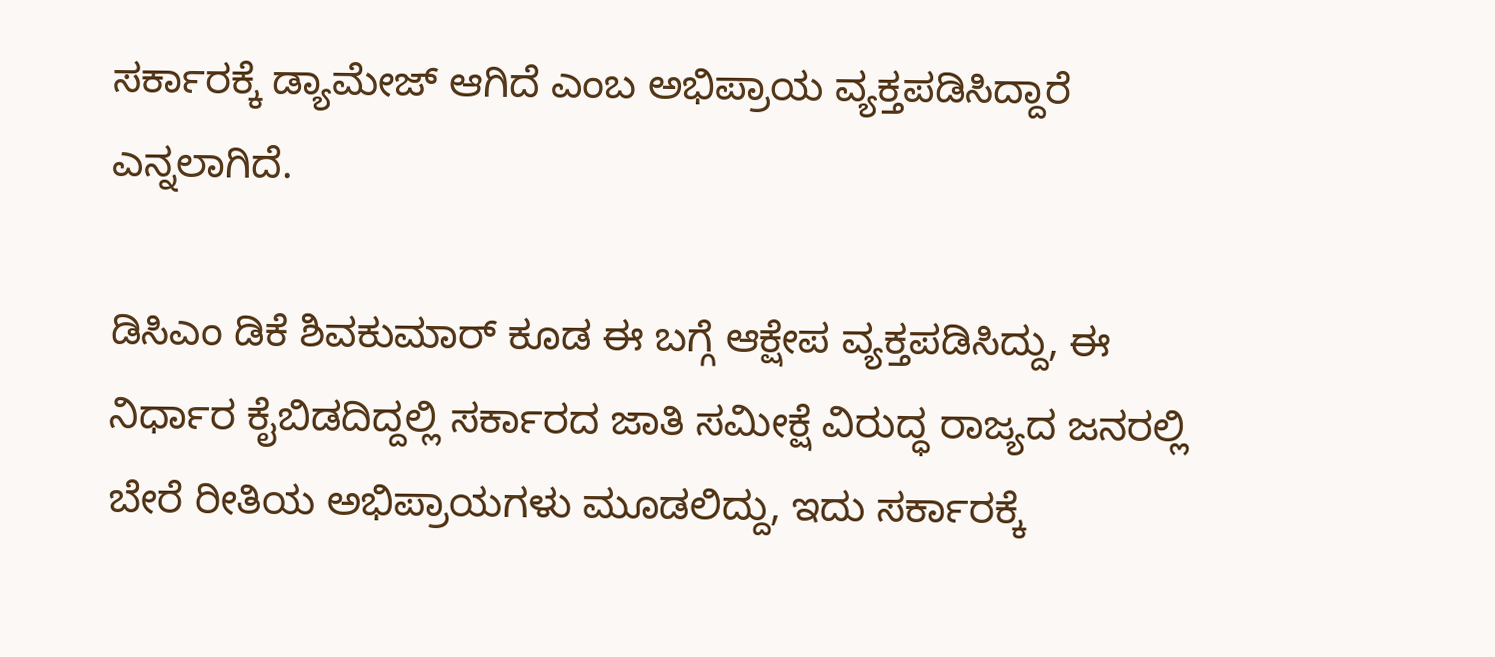ಸರ್ಕಾರಕ್ಕೆ ಡ್ಯಾಮೇಜ್ ಆಗಿದೆ ಎಂಬ ಅಭಿಪ್ರಾಯ ವ್ಯಕ್ತಪಡಿಸಿದ್ದಾರೆ ಎನ್ನಲಾಗಿದೆ.

ಡಿಸಿಎಂ ಡಿಕೆ ಶಿವಕುಮಾರ್ ಕೂಡ ಈ ಬಗ್ಗೆ ಆಕ್ಷೇಪ ವ್ಯಕ್ತಪಡಿಸಿದ್ದು, ಈ ನಿರ್ಧಾರ ಕೈಬಿಡದಿದ್ದಲ್ಲಿ ಸರ್ಕಾರದ ಜಾತಿ ಸಮೀಕ್ಷೆ ವಿರುದ್ಧ ರಾಜ್ಯದ ಜನರಲ್ಲಿ ಬೇರೆ ರೀತಿಯ ಅಭಿಪ್ರಾಯಗಳು ಮೂಡಲಿದ್ದು, ಇದು ಸರ್ಕಾರಕ್ಕೆ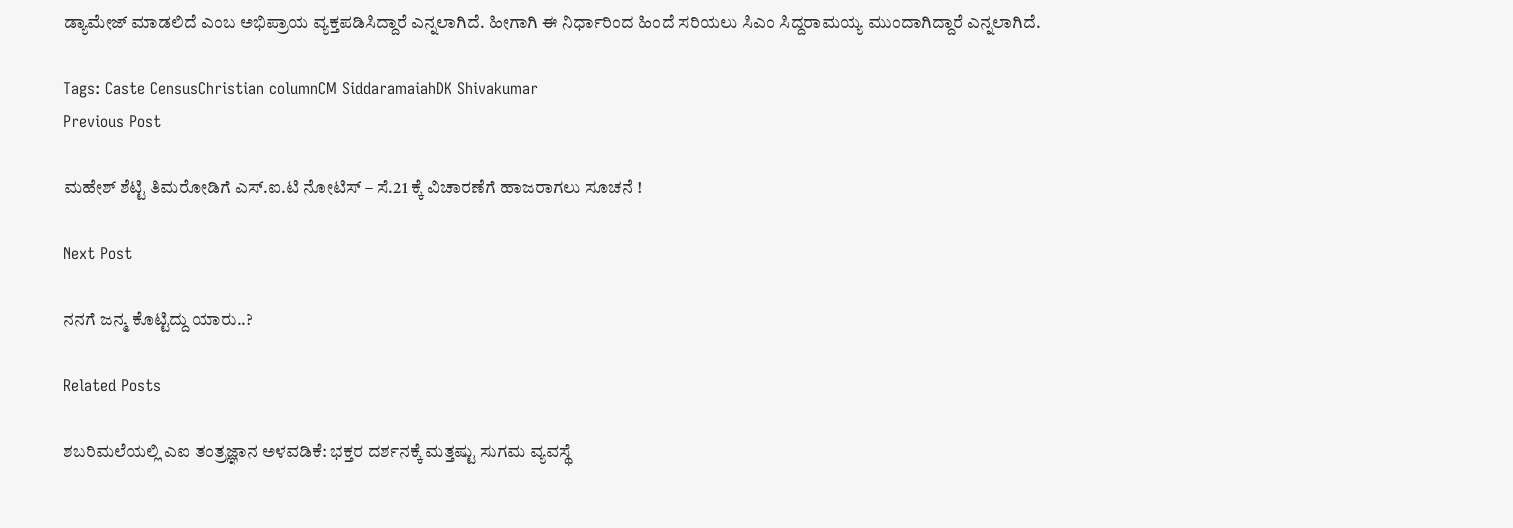ಡ್ಯಾಮೇಜ್ ಮಾಡಲಿದೆ ಎಂಬ ಅಭಿಪ್ರಾಯ ವ್ಯಕ್ತಪಡಿಸಿದ್ದಾರೆ ಎನ್ನಲಾಗಿದೆ. ಹೀಗಾಗಿ ಈ ನಿರ್ಧಾರಿಂದ ಹಿಂದೆ ಸರಿಯಲು ಸಿಎಂ ಸಿದ್ದರಾಮಯ್ಯ ಮುಂದಾಗಿದ್ದಾರೆ ಎನ್ನಲಾಗಿದೆ.

Tags: Caste CensusChristian columnCM SiddaramaiahDK Shivakumar
Previous Post

ಮಹೇಶ್ ಶೆಟ್ಟಿ ತಿಮರೋಡಿಗೆ ಎಸ್.ಐ.ಟಿ ನೋಟಿಸ್‌ – ಸೆ.21 ಕ್ಕೆ ವಿಚಾರಣೆಗೆ ಹಾಜರಾಗಲು ಸೂಚನೆ !

Next Post

ನನಗೆ ಜನ್ಮ ಕೊಟ್ಟಿದ್ದು ಯಾರು..?

Related Posts

ಶಬರಿಮಲೆಯಲ್ಲಿ ಎಐ ತಂತ್ರಜ್ಞಾನ ಅಳವಡಿಕೆ: ಭಕ್ತರ ದರ್ಶನಕ್ಕೆ ಮತ್ತಷ್ಟು ಸುಗಮ ವ್ಯವಸ್ಥೆ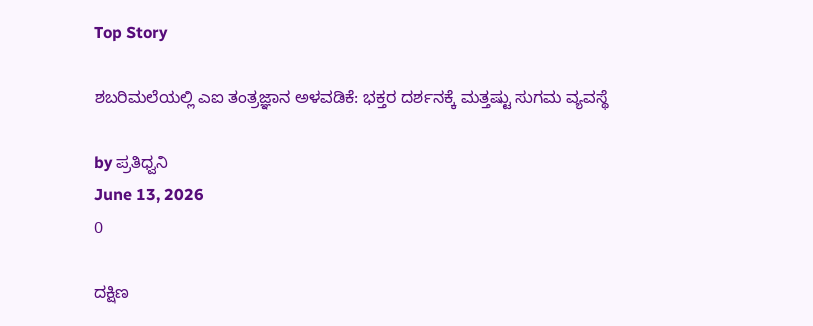Top Story

ಶಬರಿಮಲೆಯಲ್ಲಿ ಎಐ ತಂತ್ರಜ್ಞಾನ ಅಳವಡಿಕೆ: ಭಕ್ತರ ದರ್ಶನಕ್ಕೆ ಮತ್ತಷ್ಟು ಸುಗಮ ವ್ಯವಸ್ಥೆ

by ಪ್ರತಿಧ್ವನಿ
June 13, 2026
0

ದಕ್ಷಿಣ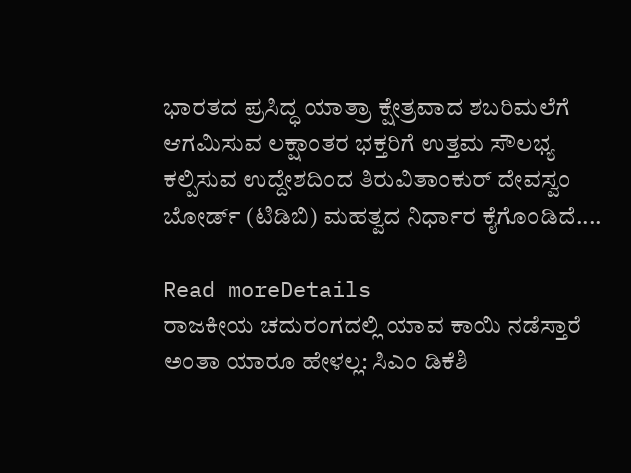ಭಾರತದ ಪ್ರಸಿದ್ಧ ಯಾತ್ರಾ ಕ್ಷೇತ್ರವಾದ ಶಬರಿಮಲೆಗೆ ಆಗಮಿಸುವ ಲಕ್ಷಾಂತರ ಭಕ್ತರಿಗೆ ಉತ್ತಮ ಸೌಲಭ್ಯ ಕಲ್ಪಿಸುವ ಉದ್ದೇಶದಿಂದ ತಿರುವಿತಾಂಕುರ್ ದೇವಸ್ವಂ ಬೋರ್ಡ್ (ಟಿಡಿಬಿ) ಮಹತ್ವದ ನಿರ್ಧಾರ ಕೈಗೊಂಡಿದೆ....

Read moreDetails
ರಾಜಕೀಯ ಚದುರಂಗದಲ್ಲಿ ಯಾವ ಕಾಯಿ ನಡೆಸ್ತಾರೆ ಅಂತಾ ಯಾರೂ ಹೇಳಲ್ಲ: ಸಿಎಂ ಡಿಕೆಶಿ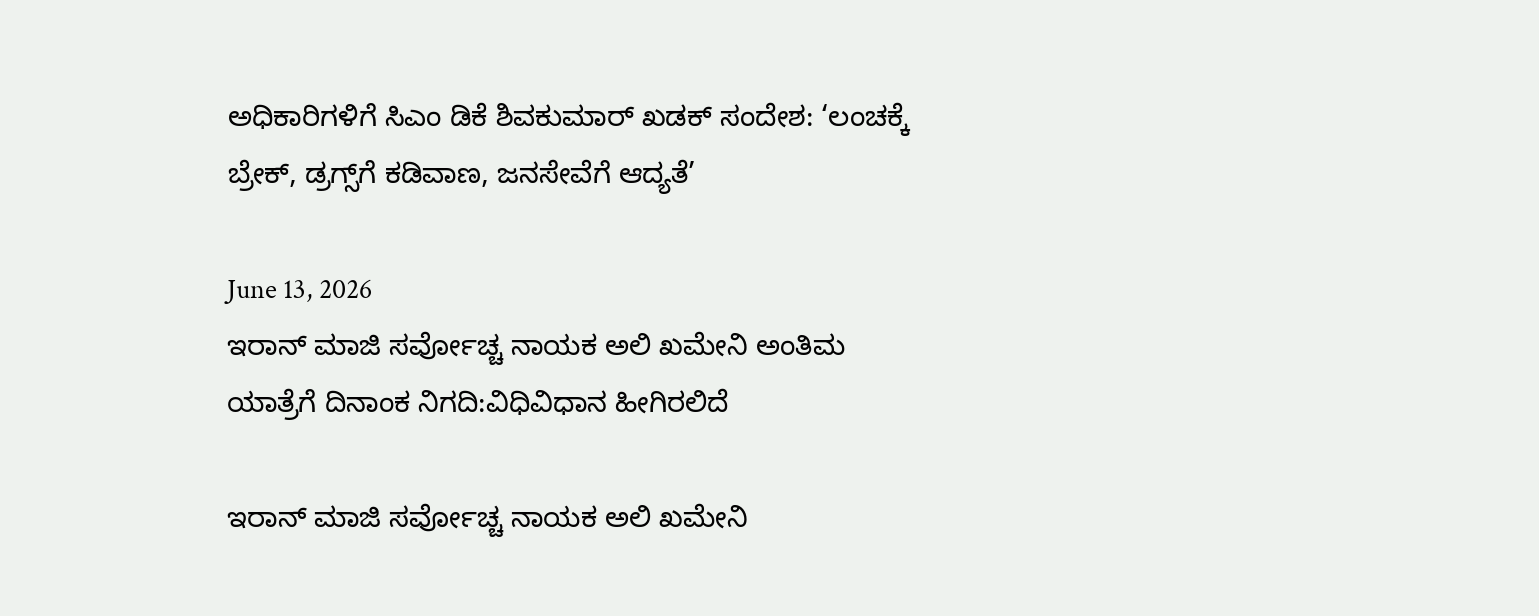ಅಧಿಕಾರಿಗಳಿಗೆ ಸಿಎಂ ಡಿಕೆ ಶಿವಕುಮಾರ್ ಖಡಕ್ ಸಂದೇಶ: ‘ಲಂಚಕ್ಕೆ ಬ್ರೇಕ್, ಡ್ರಗ್ಸ್‌ಗೆ ಕಡಿವಾಣ, ಜನಸೇವೆಗೆ ಆದ್ಯತೆ’

June 13, 2026
ಇರಾನ್ ಮಾಜಿ ಸರ್ವೋಚ್ಚ ನಾಯಕ ಅಲಿ ಖಮೇನಿ ಅಂತಿಮ ಯಾತ್ರೆಗೆ ದಿನಾಂಕ ನಿಗದಿ:ವಿಧಿವಿಧಾನ ಹೀಗಿರಲಿದೆ

ಇರಾನ್ ಮಾಜಿ ಸರ್ವೋಚ್ಚ ನಾಯಕ ಅಲಿ ಖಮೇನಿ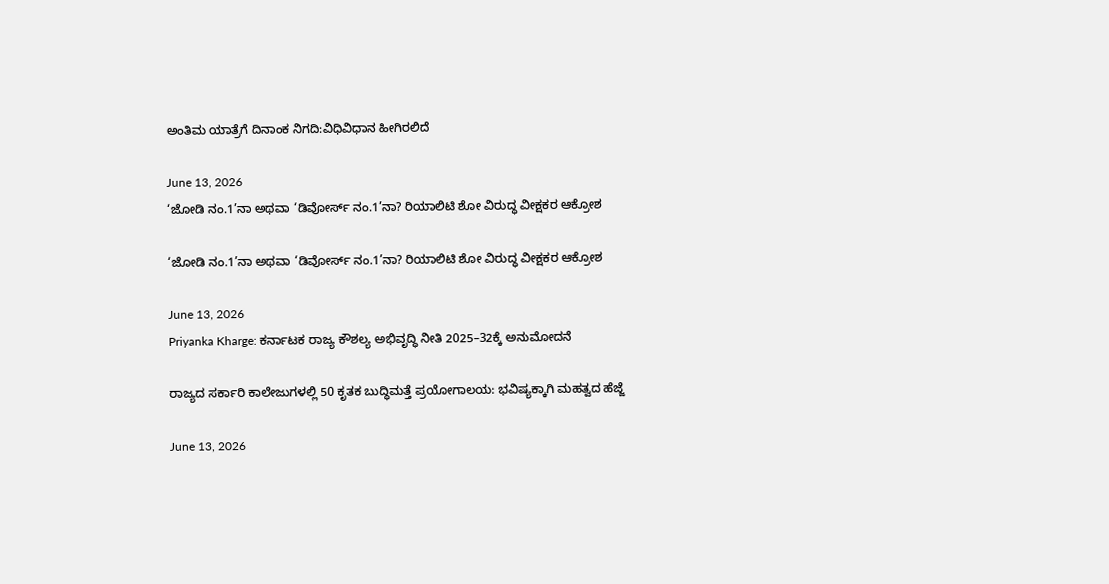ಅಂತಿಮ ಯಾತ್ರೆಗೆ ದಿನಾಂಕ ನಿಗದಿ:ವಿಧಿವಿಧಾನ ಹೀಗಿರಲಿದೆ

June 13, 2026
‘ಜೋಡಿ ನಂ.1’ನಾ ಅಥವಾ ‘ಡಿವೋರ್ಸ್ ನಂ.1’ನಾ? ರಿಯಾಲಿಟಿ ಶೋ ವಿರುದ್ಧ ವೀಕ್ಷಕರ ಆಕ್ರೋಶ

‘ಜೋಡಿ ನಂ.1’ನಾ ಅಥವಾ ‘ಡಿವೋರ್ಸ್ ನಂ.1’ನಾ? ರಿಯಾಲಿಟಿ ಶೋ ವಿರುದ್ಧ ವೀಕ್ಷಕರ ಆಕ್ರೋಶ

June 13, 2026
Priyanka Kharge: ಕರ್ನಾಟಕ ರಾಜ್ಯ ಕೌಶಲ್ಯ ಅಭಿವೃದ್ಧಿ ನೀತಿ 2025–32ಕ್ಕೆ ಅನುಮೋದನೆ

ರಾಜ್ಯದ ಸರ್ಕಾರಿ ಕಾಲೇಜುಗಳಲ್ಲಿ 50 ಕೃತಕ ಬುದ್ಧಿಮತ್ತೆ ಪ್ರಯೋಗಾಲಯ: ಭವಿಷ್ಯಕ್ಕಾಗಿ ಮಹತ್ವದ ಹೆಜ್ಜೆ

June 13, 2026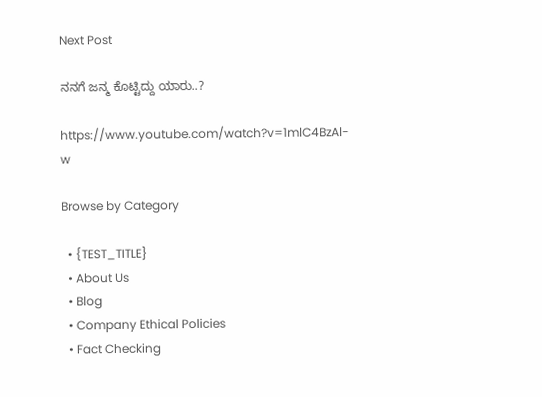Next Post

ನನಗೆ ಜನ್ಮ ಕೊಟ್ಟಿದ್ದು ಯಾರು..?

https://www.youtube.com/watch?v=1mlC4BzAl-w

Browse by Category

  • {TEST_TITLE}
  • About Us
  • Blog
  • Company Ethical Policies
  • Fact Checking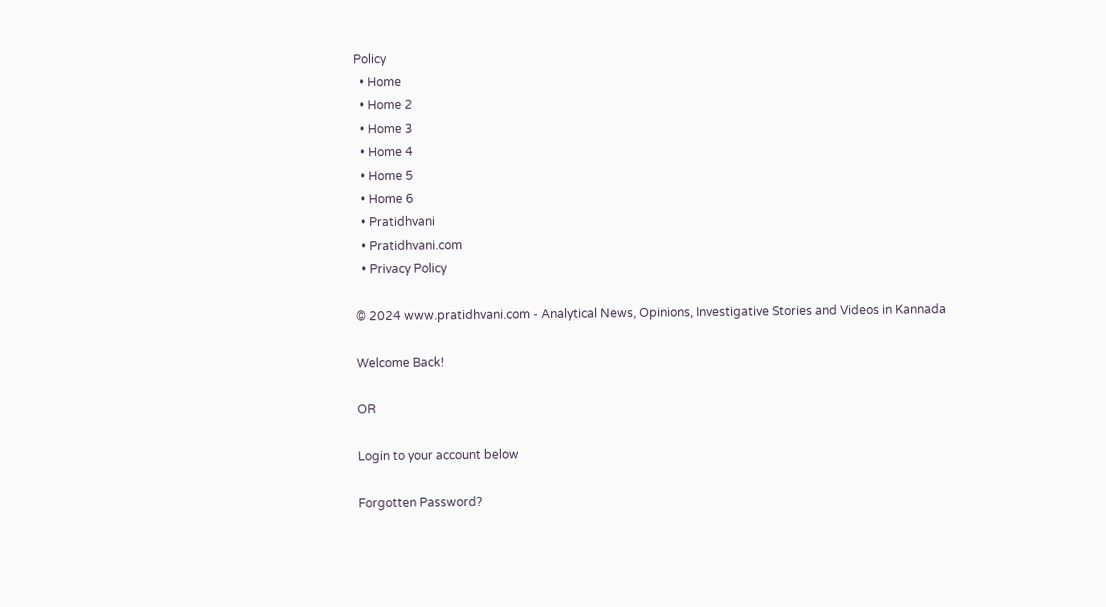Policy
  • Home
  • Home 2
  • Home 3
  • Home 4
  • Home 5
  • Home 6
  • Pratidhvani
  • Pratidhvani.com
  • Privacy Policy

© 2024 www.pratidhvani.com - Analytical News, Opinions, Investigative Stories and Videos in Kannada

Welcome Back!

OR

Login to your account below

Forgotten Password?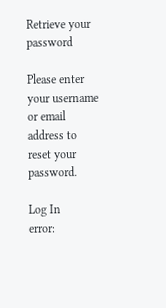Retrieve your password

Please enter your username or email address to reset your password.

Log In
error: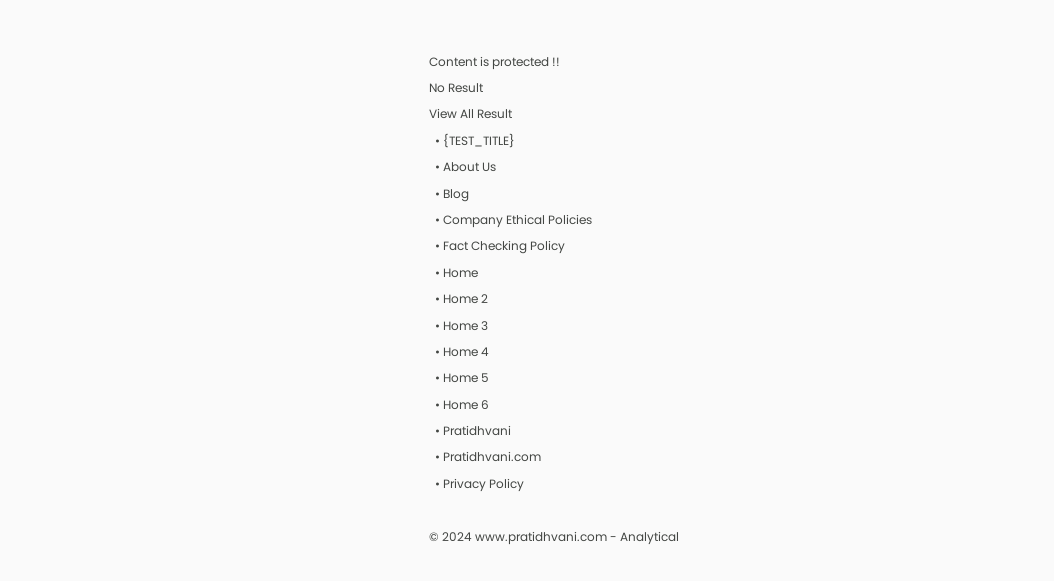Content is protected !!
No Result
View All Result
  • {TEST_TITLE}
  • About Us
  • Blog
  • Company Ethical Policies
  • Fact Checking Policy
  • Home
  • Home 2
  • Home 3
  • Home 4
  • Home 5
  • Home 6
  • Pratidhvani
  • Pratidhvani.com
  • Privacy Policy

© 2024 www.pratidhvani.com - Analytical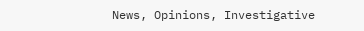News, Opinions, Investigative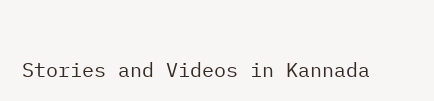Stories and Videos in Kannada